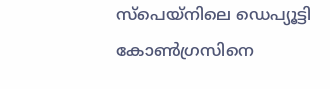സ്‌പെയ്‌നിലെ ഡെപ്യൂട്ടി കോണ്‍ഗ്രസിനെ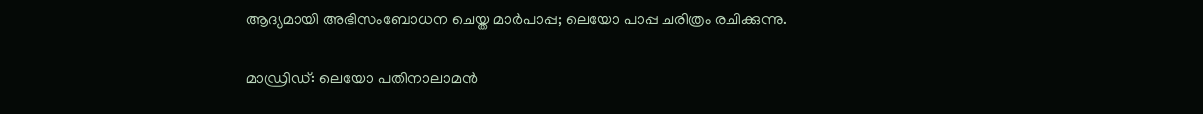ആദ്യമായി അഭിസംബോധന ചെയ്ത മാര്‍പാപ്പ; ലെയോ പാപ്പ ചരിത്രം രചിക്കുന്നു.

മാഡ്രിഡ്: ലെയോ പതിനാലാമന്‍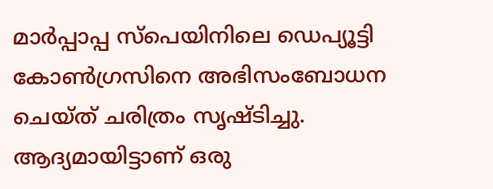മാര്‍പ്പാപ്പ സ്‌പെയിനിലെ ഡെപ്യൂട്ടി കോണ്‍ഗ്രസിനെ അഭിസംബോധന ചെയ്ത് ചരിത്രം സൃഷ്ടിച്ചു. ആദ്യമായിട്ടാണ് ഒരു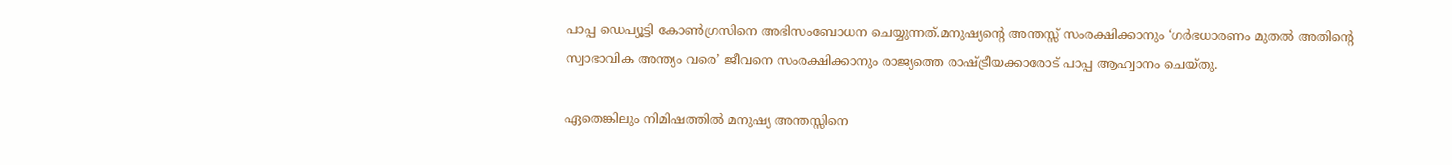പാപ്പ ഡെപ്യൂട്ടി കോണ്‍ഗ്രസിനെ അഭിസംബോധന ചെയ്യുന്നത്.മനുഷ്യന്റെ അന്തസ്സ് സംരക്ഷിക്കാനും ‘ഗര്‍ഭധാരണം മുതല്‍ അതിന്റെ സ്വാഭാവിക അന്ത്യം വരെ’ ജീവനെ സംരക്ഷിക്കാനും രാജ്യത്തെ രാഷ്ട്രീയക്കാരോട് പാപ്പ ആഹ്വാനം ചെയ്തു.

ഏതെങ്കിലും നിമിഷത്തില്‍ മനുഷ്യ അന്തസ്സിനെ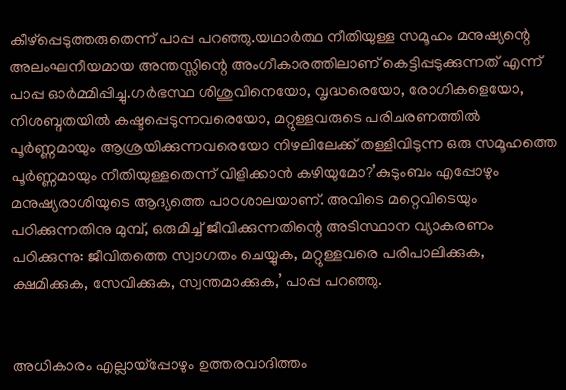കീഴ്‌പ്പെടുത്തരുതെന്ന് പാപ്പ പറഞ്ഞു.യഥാര്‍ത്ഥ നീതിയുള്ള സമൂഹം മനുഷ്യന്റെ അലംഘനീയമായ അന്തസ്സിന്റെ അംഗീകാരത്തിലാണ് കെട്ടിപ്പടുക്കുന്നത് എന്ന് പാപ്പ ഓര്‍മ്മിപ്പിച്ചു.ഗര്‍ഭസ്ഥ ശിശുവിനെയോ, വൃദ്ധരെയോ, രോഗികളെയോ, നിശബ്ദതയില്‍ കഷ്ടപ്പെടുന്നവരെയോ, മറ്റുള്ളവരുടെ പരിചരണത്തില്‍ പൂര്‍ണ്ണമായും ആശ്രയിക്കുന്നവരെയോ നിഴലിലേക്ക് തള്ളിവിടുന്ന ഒരു സമൂഹത്തെ പൂര്‍ണ്ണമായും നീതിയുള്ളതെന്ന് വിളിക്കാന്‍ കഴിയുമോ?’കുടുംബം എപ്പോഴും മനുഷ്യരാശിയുടെ ആദ്യത്തെ പാഠശാലയാണ്. അവിടെ മറ്റെവിടെയും പഠിക്കുന്നതിനു മുമ്പ്, ഒരുമിച്ച് ജീവിക്കുന്നതിന്റെ അടിസ്ഥാന വ്യാകരണം പഠിക്കുന്നു: ജീവിതത്തെ സ്വാഗതം ചെയ്യുക, മറ്റുള്ളവരെ പരിപാലിക്കുക, ക്ഷമിക്കുക, സേവിക്കുക, സ്വന്തമാക്കുക,’ പാപ്പ പറഞ്ഞു.


അധികാരം എല്ലായ്‌പ്പോഴും ഉത്തരവാദിത്തം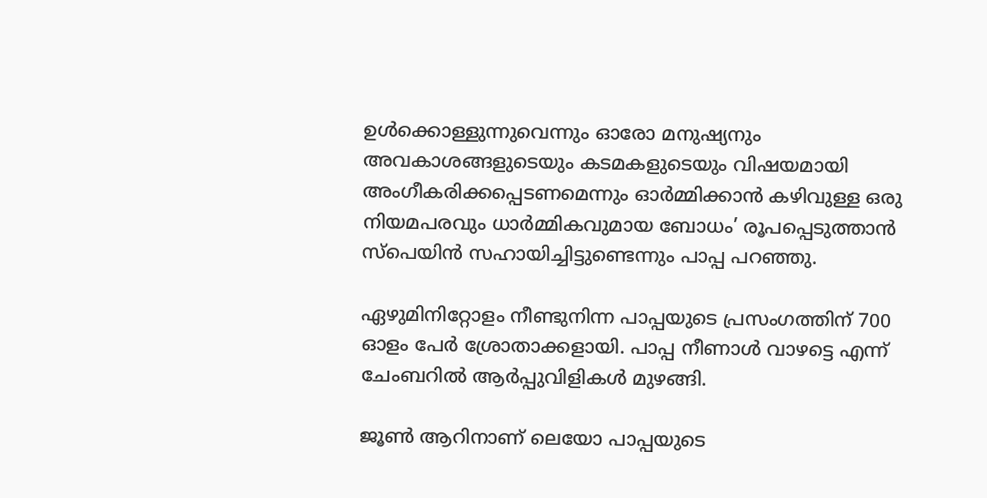ഉള്‍ക്കൊള്ളുന്നുവെന്നും ഓരോ മനുഷ്യനും അവകാശങ്ങളുടെയും കടമകളുടെയും വിഷയമായി അംഗീകരിക്കപ്പെടണമെന്നും ഓര്‍മ്മിക്കാന്‍ കഴിവുള്ള ഒരു നിയമപരവും ധാര്‍മ്മികവുമായ ബോധം’ രൂപപ്പെടുത്താന്‍ സ്‌പെയിന്‍ സഹായിച്ചിട്ടുണ്ടെന്നും പാപ്പ പറഞ്ഞു.

ഏഴുമിനിറ്റോളം നീണ്ടുനിന്ന പാപ്പയുടെ പ്രസംഗത്തിന് 700 ഓളം പേര്‍ ശ്രോതാക്കളായി. പാപ്പ നീണാള്‍ വാഴട്ടെ എന്ന് ചേംബറില്‍ ആര്‍പ്പുവിളികള്‍ മുഴങ്ങി.

ജൂണ്‍ ആറിനാണ് ലെയോ പാപ്പയുടെ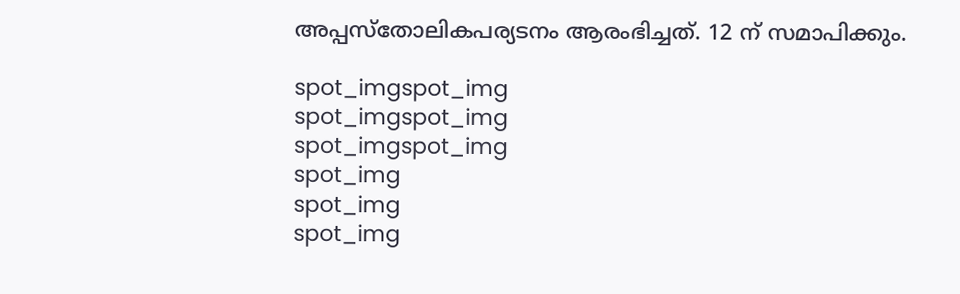അപ്പസ്‌തോലികപര്യടനം ആരംഭിച്ചത്. 12 ന് സമാപിക്കും.

spot_imgspot_img
spot_imgspot_img
spot_imgspot_img
spot_img
spot_img
spot_img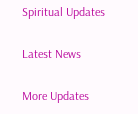Spiritual Updates

Latest News

More Updates